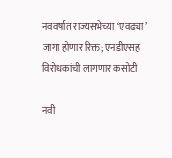नववर्षात राज्यसभेच्या ‘एवढ्या’ जागा होणार रिक्त; एनडीएसह विरोधकांची लागणार कसोटी

नवी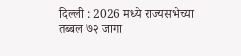दिल्ली : 2026 मध्ये राज्यसभेच्या तब्बल ७२ जागा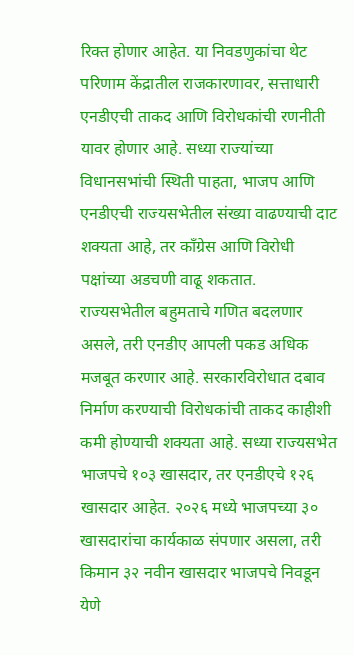रिक्त होणार आहेत. या निवडणुकांचा थेट परिणाम केंद्रातील राजकारणावर, सत्ताधारी एनडीएची ताकद आणि विरोधकांची रणनीती यावर होणार आहे. सध्या राज्यांच्या विधानसभांची स्थिती पाहता, भाजप आणि एनडीएची राज्यसभेतील संख्या वाढण्याची दाट शक्यता आहे, तर काँग्रेस आणि विरोधी पक्षांच्या अडचणी वाढू शकतात.
राज्यसभेतील बहुमताचे गणित बदलणार असले, तरी एनडीए आपली पकड अधिक मजबूत करणार आहे. सरकारविरोधात दबाव निर्माण करण्याची विरोधकांची ताकद काहीशी कमी होण्याची शक्यता आहे. सध्या राज्यसभेत भाजपचे १०३ खासदार, तर एनडीएचे १२६ खासदार आहेत. २०२६ मध्ये भाजपच्या ३० खासदारांचा कार्यकाळ संपणार असला, तरी किमान ३२ नवीन खासदार भाजपचे निवडून येणे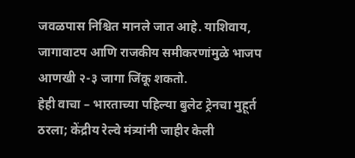जवळपास निश्चित मानले जात आहे. याशिवाय, जागावाटप आणि राजकीय समीकरणांमुळे भाजप आणखी २-३ जागा जिंकू शकतो.
हेही वाचा – भारताच्या पहिल्या बुलेट ट्रेनचा मुहूर्त ठरला; केंद्रीय रेल्वे मंत्र्यांनी जाहीर केली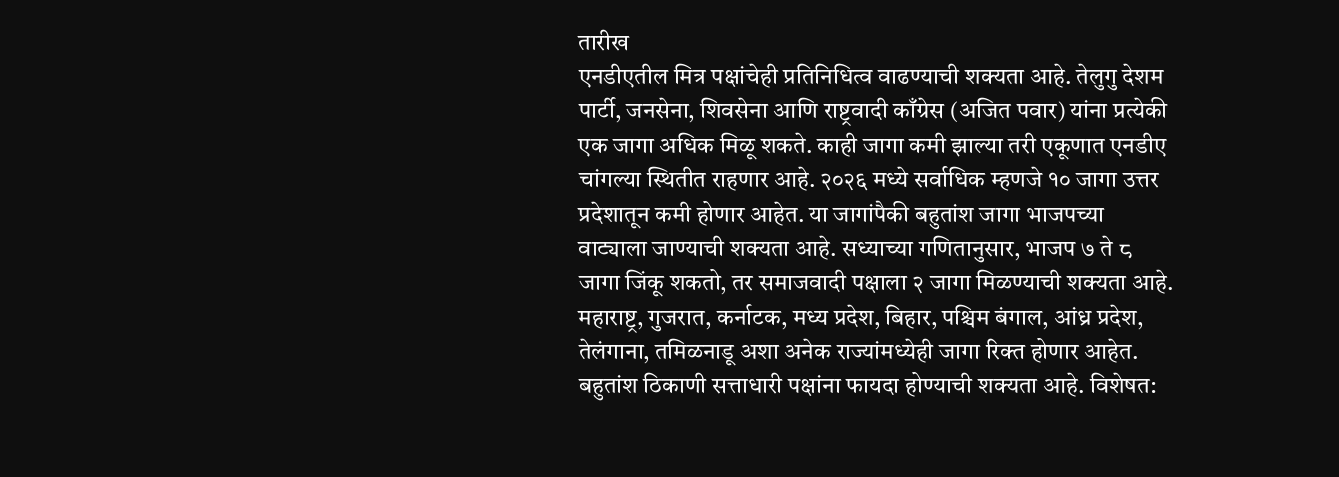तारीख
एनडीएतील मित्र पक्षांचेही प्रतिनिधित्व वाढण्याची शक्यता आहे. तेलुगु देशम पार्टी, जनसेना, शिवसेना आणि राष्ट्रवादी काँग्रेस (अजित पवार) यांना प्रत्येकी एक जागा अधिक मिळू शकते. काही जागा कमी झाल्या तरी एकूणात एनडीए चांगल्या स्थितीत राहणार आहे. २०२६ मध्ये सर्वाधिक म्हणजे १० जागा उत्तर प्रदेशातून कमी होणार आहेत. या जागांपैकी बहुतांश जागा भाजपच्या वाट्याला जाण्याची शक्यता आहे. सध्याच्या गणितानुसार, भाजप ७ ते ८ जागा जिंकू शकतो, तर समाजवादी पक्षाला २ जागा मिळण्याची शक्यता आहे.
महाराष्ट्र, गुजरात, कर्नाटक, मध्य प्रदेश, बिहार, पश्चिम बंगाल, आंध्र प्रदेश, तेलंगाना, तमिळनाडू अशा अनेक राज्यांमध्येही जागा रिक्त होणार आहेत. बहुतांश ठिकाणी सत्ताधारी पक्षांना फायदा होण्याची शक्यता आहे. विशेषत: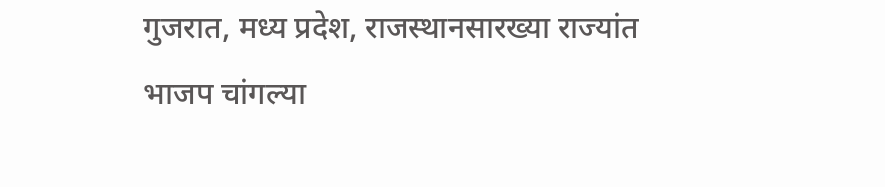गुजरात, मध्य प्रदेश, राजस्थानसारख्या राज्यांत भाजप चांगल्या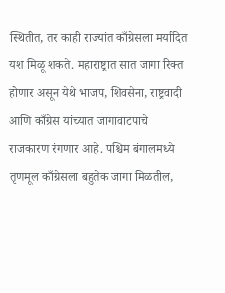स्थितीत, तर काही राज्यांत काँग्रेसला मर्यादित यश मिळू शकते. महाराष्ट्रात सात जागा रिक्त होणार असून येथे भाजप, शिवसेना, राष्ट्रवादी आणि काँग्रेस यांच्यात जागावाटपाचे राजकारण रंगणार आहे. पश्चिम बंगालमध्ये तृणमूल काँग्रेसला बहुतेक जागा मिळतील,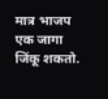मात्र भाजप एक जागा जिंकू शकतो.